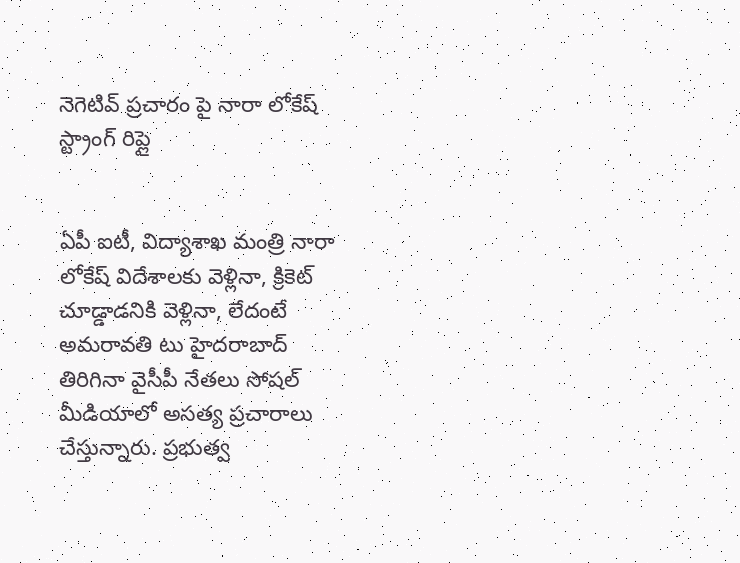నెగెటివ్ ప్రచారం పై నారా లోకేష్ స్ట్రాంగ్ రిప్లై


ఏపీ ఐటీ, విద్యాశాఖ మంత్రి నారా లోకేష్ విదేశాలకు వెళ్లినా, క్రికెట్ చూడ్డాడనికి వెళ్లినా, లేదంటే అమరావతి టు హైదరాబాద్ తిరిగినా వైసీపీ నేతలు సోషల్ మీడియాలో అసత్య ప్రచారాలు చేస్తున్నారు. ప్రభుత్వ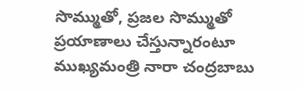సొమ్ముతో, ప్రజల సొమ్ముతో ప్రయాణాలు చేస్తున్నారంటూ ముఖ్యమంత్రి నారా చంద్రబాబు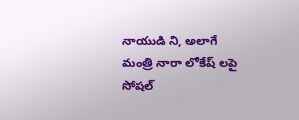నాయుడి ని, అలాగే మంత్రి నారా లోకేష్ లపై సోషల్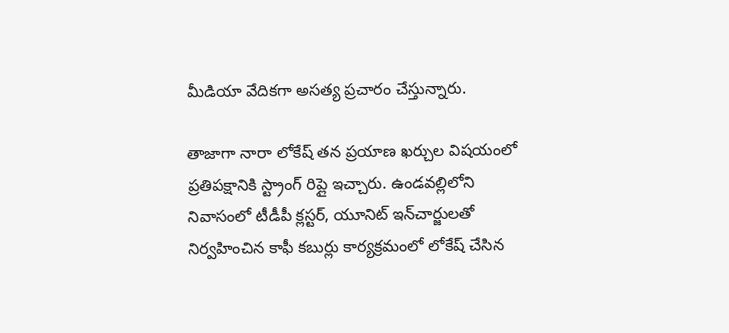మీడియా వేదికగా అసత్య ప్రచారం చేస్తున్నారు.

తాజాగా నారా లోకేష్ తన ప్రయాణ ఖర్చుల విషయంలో ప్రతిపక్షానికి స్ట్రాంగ్ రిప్లై ఇచ్చారు. ఉండవల్లిలోని నివాసంలో టీడీపీ క్లస్టర్‌, యూనిట్ ఇన్‌చార్జులతో నిర్వహించిన కాఫీ కబుర్లు కార్యక్రమంలో లోకేష్ చేసిన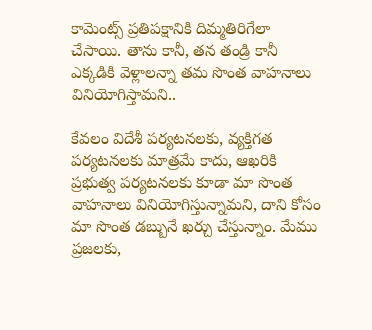కామెంట్స్ ప్రతిపక్షానికి దిమ్మతిరిగేలా చేసాయి. తాను కానీ, తన తండ్రి కానీ ఎక్కడికి వెళ్లాలన్నా తమ సొంత వాహనాలు వినియోగిస్తామని..

కేవలం విదేశీ పర్యటనలకు, వ్యక్తిగత పర్యటనలకు మాత్రమే కాదు, ఆఖరికి ప్రభుత్వ పర్యటనలకు కూడా మా సొంత వాహనాలు వినియోగిస్తున్నామని, దాని కోసం మా సొంత డబ్బునే ఖర్చు చేస్తున్నాం. మేము ప్రజలకు,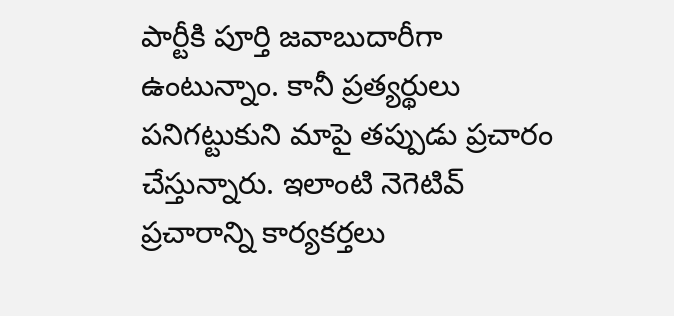పార్టీకి పూర్తి జవాబుదారీగా ఉంటున్నాం. కానీ ప్రత్యర్థులు పనిగట్టుకుని మాపై తప్పుడు ప్రచారం చేస్తున్నారు. ఇలాంటి నెగెటివ్ ప్రచారాన్ని కార్యకర్తలు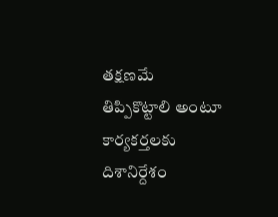తక్షణమే తిప్పికొట్టాలి అంటూ కార్యకర్తలకు దిశానిర్దేశం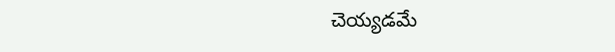చెయ్యడమే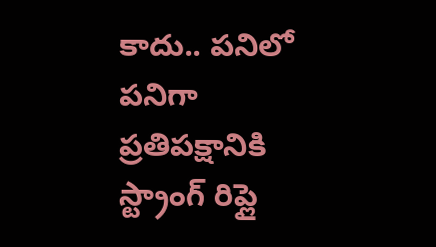కాదు.. పనిలో పనిగా ప్రతిపక్షానికి స్ట్రాంగ్ రిప్లై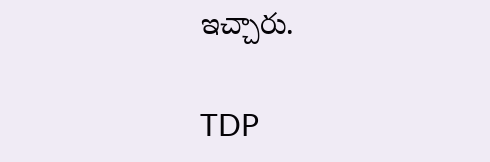ఇచ్చారు.

TDP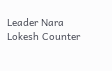Leader Nara Lokesh Counter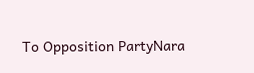To Opposition PartyNara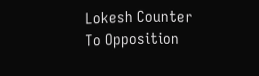Lokesh Counter To Opposition